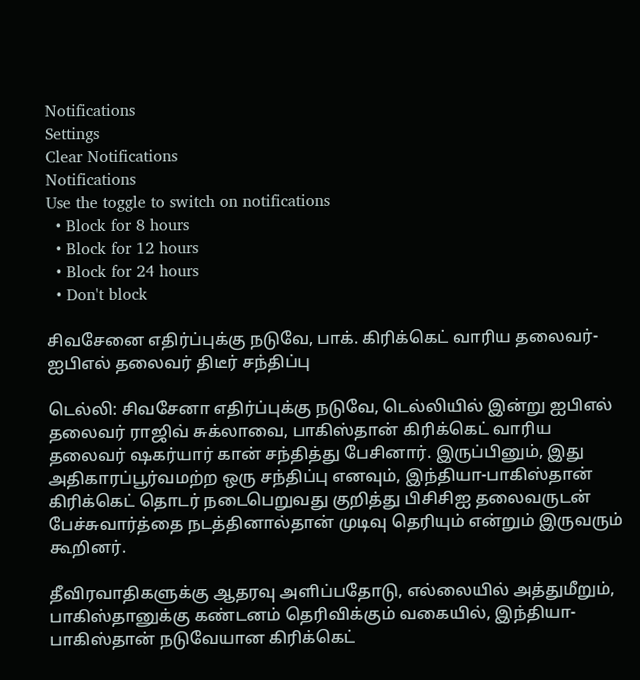Notifications
Settings
Clear Notifications
Notifications
Use the toggle to switch on notifications
  • Block for 8 hours
  • Block for 12 hours
  • Block for 24 hours
  • Don't block

சிவசேனை எதிர்ப்புக்கு நடுவே, பாக். கிரிக்கெட் வாரிய தலைவர்-ஐபிஎல் தலைவர் திடீர் சந்திப்பு

டெல்லி: சிவசேனா எதிர்ப்புக்கு நடுவே, டெல்லியில் இன்று ஐபிஎல் தலைவர் ராஜிவ் சுக்லாவை, பாகிஸ்தான் கிரிக்கெட் வாரிய தலைவர் ஷகர்யார் கான் சந்தித்து பேசினார். இருப்பினும், இது அதிகாரப்பூர்வமற்ற ஒரு சந்திப்பு எனவும், இந்தியா-பாகிஸ்தான் கிரிக்கெட் தொடர் நடைபெறுவது குறித்து பிசிசிஐ தலைவருடன் பேச்சுவார்த்தை நடத்தினால்தான் முடிவு தெரியும் என்றும் இருவரும் கூறினர்.

தீவிரவாதிகளுக்கு ஆதரவு அளிப்பதோடு, எல்லையில் அத்துமீறும், பாகிஸ்தானுக்கு கண்டனம் தெரிவிக்கும் வகையில், இந்தியா-பாகிஸ்தான் நடுவேயான கிரிக்கெட்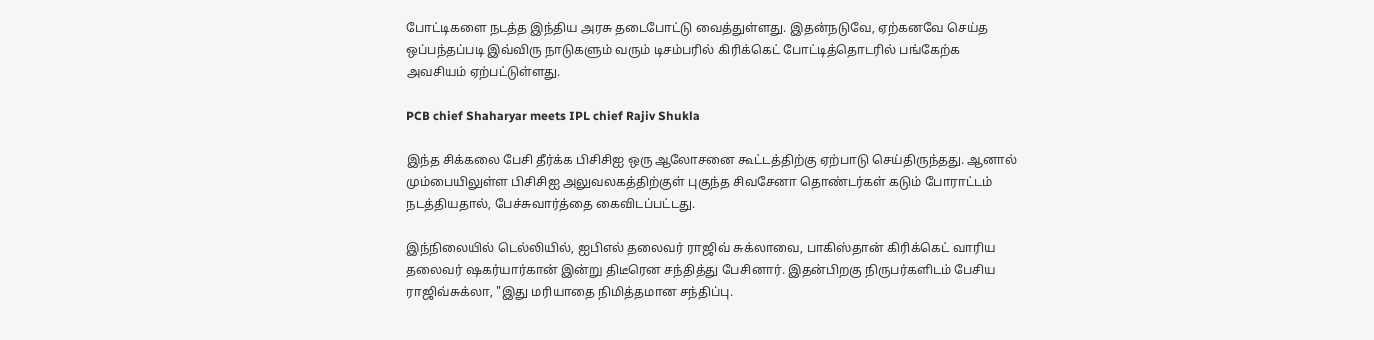போட்டிகளை நடத்த இந்திய அரசு தடைபோட்டு வைத்துள்ளது. இதன்நடுவே, ஏற்கனவே செய்த ஒப்பந்தப்படி இவ்விரு நாடுகளும் வரும் டிசம்பரில் கிரிக்கெட் போட்டித்தொடரில் பங்கேற்க அவசியம் ஏற்பட்டுள்ளது.

PCB chief Shaharyar meets IPL chief Rajiv Shukla

இந்த சிக்கலை பேசி தீர்க்க பிசிசிஐ ஒரு ஆலோசனை கூட்டத்திற்கு ஏற்பாடு செய்திருந்தது. ஆனால் மும்பையிலுள்ள பிசிசிஐ அலுவலகத்திற்குள் புகுந்த சிவசேனா தொண்டர்கள் கடும் போராட்டம் நடத்தியதால், பேச்சுவார்த்தை கைவிடப்பட்டது.

இந்நிலையில் டெல்லியில், ஐபிஎல் தலைவர் ராஜிவ் சுக்லாவை, பாகிஸ்தான் கிரிக்கெட் வாரிய தலைவர் ஷகர்யார்கான் இன்று திடீரென சந்தித்து பேசினார். இதன்பிறகு நிருபர்களிடம் பேசிய ராஜிவ்சுக்லா, "இது மரியாதை நிமித்தமான சந்திப்பு.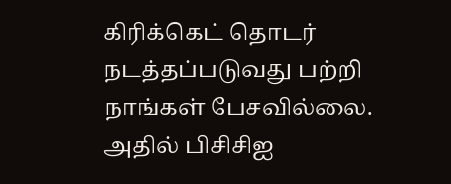கிரிக்கெட் தொடர் நடத்தப்படுவது பற்றி நாங்கள் பேசவில்லை. அதில் பிசிசிஐ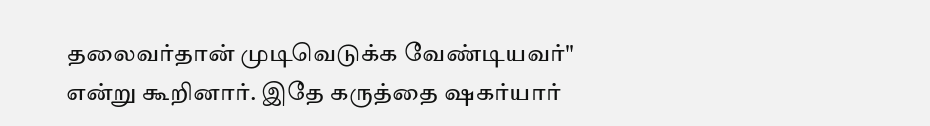தலைவர்தான் முடிவெடுக்க வேண்டியவர்" என்று கூறினார். இதே கருத்தை ஷகர்யார்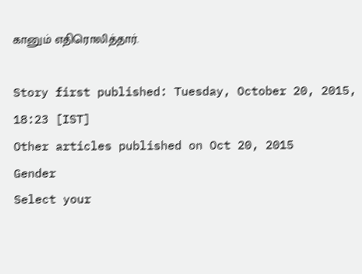கானும் எதிரொலித்தார்.

Story first published: Tuesday, October 20, 2015, 18:23 [IST]
Other articles published on Oct 20, 2015
Gender
Select your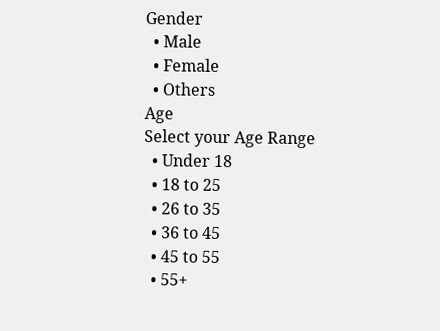Gender
  • Male
  • Female
  • Others
Age
Select your Age Range
  • Under 18
  • 18 to 25
  • 26 to 35
  • 36 to 45
  • 45 to 55
  • 55+